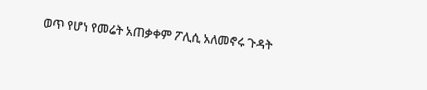ወጥ የሆነ የመሬት አጠቃቀም ፖሊሲ አለመኖሩ ጉዳት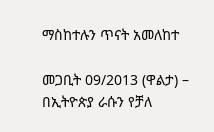ማስከተሉን ጥናት አመለከተ

መጋቢት 09/2013 (ዋልታ) – በኢትዮጵያ ራሱን የቻለ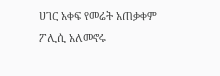ሀገር አቀፍ የመሬት አጠቃቀም ፖሊሲ አለመኖሩ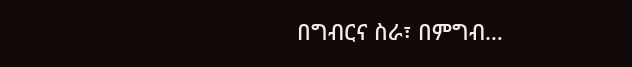በግብርና ስራ፣ በምግብ…